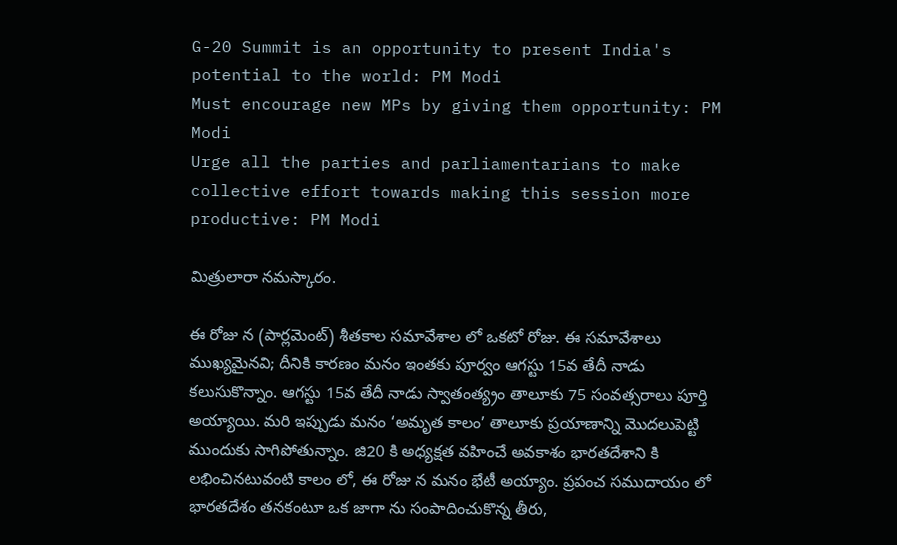G-20 Summit is an opportunity to present India's potential to the world: PM Modi
Must encourage new MPs by giving them opportunity: PM Modi
Urge all the parties and parliamentarians to make collective effort towards making this session more productive: PM Modi

మిత్రులారా నమస్కారం.

ఈ రోజు న (పార్లమెంట్) శీతకాల సమావేశాల లో ఒకటో రోజు. ఈ సమావేశాలు ముఖ్యమైనవి; దీనికి కారణం మనం ఇంతకు పూర్వం ఆగస్టు 15వ తేదీ నాడు కలుసుకొన్నాం. ఆగస్టు 15వ తేదీ నాడు స్వాతంత్య్రం తాలూకు 75 సంవత్సరాలు పూర్తి అయ్యాయి. మరి ఇప్పుడు మనం ‘అమృత కాలం’ తాలూకు ప్రయాణాన్ని మొదలుపెట్టి ముందుకు సాగిపోతున్నాం. జి20 కి అధ్యక్షత వహించే అవకాశం భారతదేశాని కి లభించినటువంటి కాలం లో, ఈ రోజు న మనం భేటీ అయ్యాం. ప్రపంచ సముదాయం లో భారతదేశం తనకంటూ ఒక జాగా ను సంపాదించుకొన్న తీరు,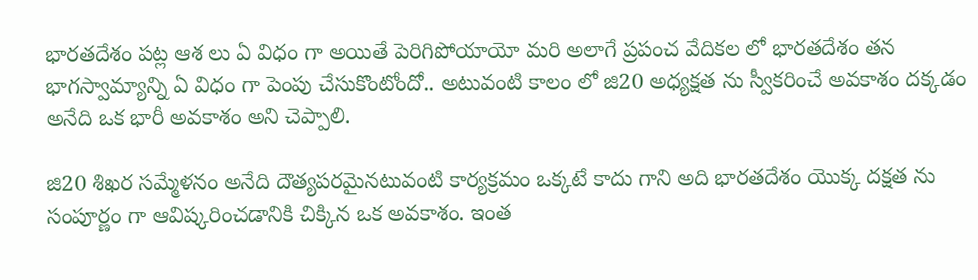భారతదేశం పట్ల ఆశ లు ఏ విధం గా అయితే పెరిగిపోయాయో మరి అలాగే ప్రపంచ వేదికల లో భారతదేశం తన భాగస్వామ్యాన్ని ఏ విధం గా పెంపు చేసుకొంటోందో.. అటువంటి కాలం లో జి20 అధ్యక్షత ను స్వీకరించే అవకాశం దక్కడం అనేది ఒక భారీ అవకాశం అని చెప్పాలి.

జి20 శిఖర సమ్మేళనం అనేది దౌత్యపరమైనటువంటి కార్యక్రమం ఒక్కటే కాదు గాని అది భారతదేశం యొక్క దక్షత ను సంపూర్ణం గా ఆవిష్కరించడానికి చిక్కిన ఒక అవకాశం. ఇంత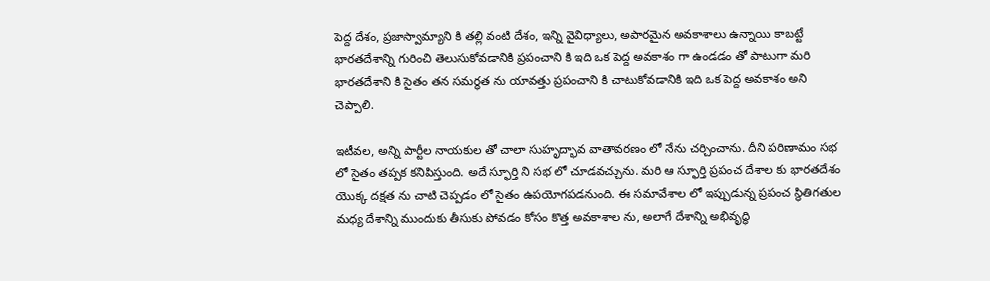పెద్ద దేశం, ప్రజాస్వామ్యాని కి తల్లి వంటి దేశం, ఇన్ని వైవిధ్యాలు, అపారమైన అవకాశాలు ఉన్నాయి కాబట్టే భారతదేశాన్ని గురించి తెలుసుకోవడానికి ప్రపంచాని కి ఇది ఒక పెద్ద అవకాశం గా ఉండడం తో పాటుగా మరి భారతదేశాని కి సైతం తన సమర్థత ను యావత్తు ప్రపంచాని కి చాటుకోవడానికి ఇది ఒక పెద్ద అవకాశం అని చెప్పాలి.

ఇటీవల, అన్ని పార్టీల నాయకుల తో చాలా సుహృద్భావ వాతావరణం లో నేను చర్చించాను. దీని పరిణామం సభ లో సైతం తప్పక కనిపిస్తుంది. అదే స్ఫూర్తి ని సభ లో చూడవచ్చును. మరి ఆ స్ఫూర్తి ప్రపంచ దేశాల కు భారతదేశం యొక్క దక్షత ను చాటి చెప్పడం లో సైతం ఉపయోగపడనుంది. ఈ సమావేశాల లో ఇప్పుడున్న ప్రపంచ స్థితిగతుల మధ్య దేశాన్ని ముందుకు తీసుకు పోవడం కోసం కొత్త అవకాశాల ను, అలాగే దేశాన్ని అభివృద్ధి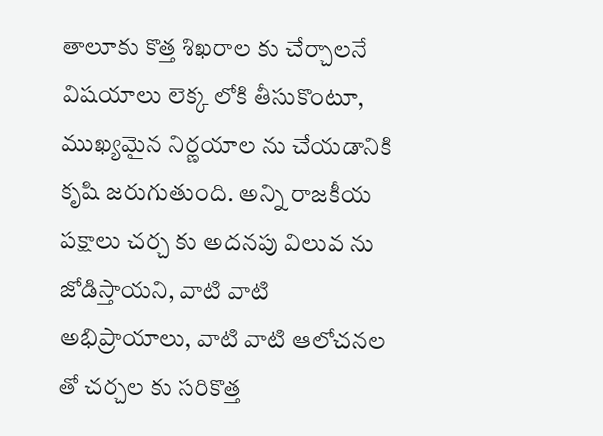తాలూకు కొత్త శిఖరాల కు చేర్చాలనే విషయాలు లెక్క లోకి తీసుకొంటూ, ముఖ్యమైన నిర్ణయాల ను చేయడానికి కృషి జరుగుతుంది. అన్ని రాజకీయ పక్షాలు చర్చ కు అదనపు విలువ ను జోడిస్తాయని, వాటి వాటి అభిప్రాయాలు, వాటి వాటి ఆలోచనల తో చర్చల కు సరికొత్త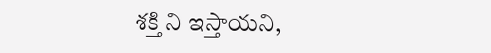శక్తి ని ఇస్తాయని,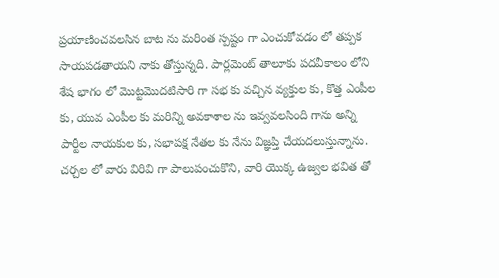ప్రయాణించవలసిన బాట ను మరింత స్పష్టం గా ఎంచుకోవడం లో తప్పక సాయపడతాయని నాకు తోస్తున్నది. పార్లమెంట్ తాలూకు పదవీకాలం లోని శేష భాగం లో మొట్టమొదటిసారి గా సభ కు వచ్చిన వ్యక్తుల కు, కొత్త ఎంపీల కు, యువ ఎంపీల కు మరిన్ని అవకాశాల ను ఇవ్వవలసింది గాను అన్ని పార్టీల నాయకుల కు, సభాపక్ష నేతల కు నేను విజ్ఞ‌ప్తి చేయదలుస్తున్నాను. చర్చల లో వారు విరివి గా పాలుపంచుకొని, వారి యొక్క ఉజ్వల భవిత తో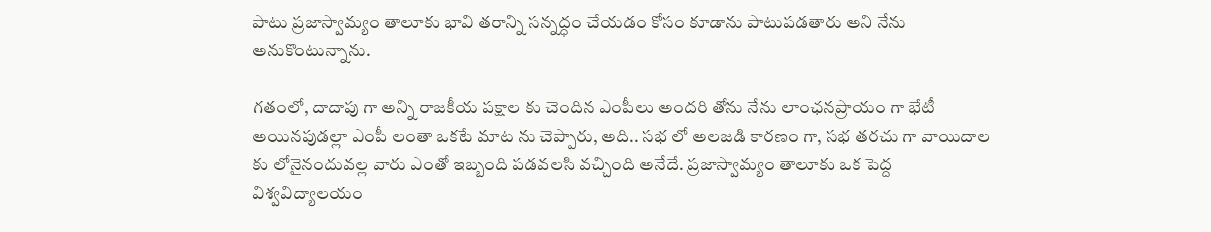పాటు ప్రజాస్వామ్యం తాలూకు భావి తరాన్ని సన్నద్ధం చేయడం కోసం కూడాను పాటుపడతారు అని నేను అనుకొంటున్నాను.

గతంలో, దాదాపు గా అన్ని రాజకీయ పక్షాల కు చెందిన ఎంపీలు అందరి తోను నేను లాంఛనప్రాయం గా భేటీ అయినపుడల్లా ఎంపీ లంతా ఒకటే మాట ను చెప్పారు, అది.. సభ లో అలజడి కారణం గా, సభ తరచు గా వాయిదాల కు లోనైనందువల్ల వారు ఎంతో ఇబ్బంది పడవలసి వచ్చింది అనేదే. ప్రజాస్వామ్యం తాలూకు ఒక పెద్ద విశ్వవిద్యాలయం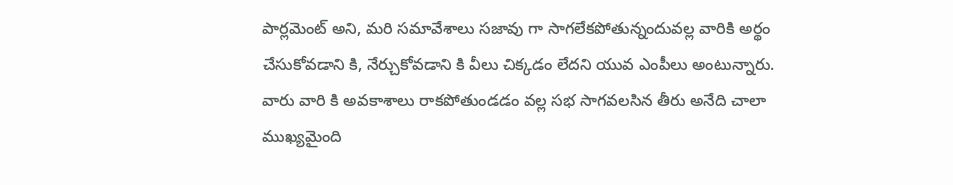పార్లమెంట్ అని, మరి సమావేశాలు సజావు గా సాగలేకపోతున్నందువల్ల వారికి అర్థం చేసుకోవడాని కి, నేర్చుకోవడాని కి వీలు చిక్కడం లేదని యువ ఎంపీలు అంటున్నారు. వారు వారి కి అవకాశాలు రాకపోతుండడం వల్ల సభ సాగవలసిన తీరు అనేది చాలా ముఖ్యమైంది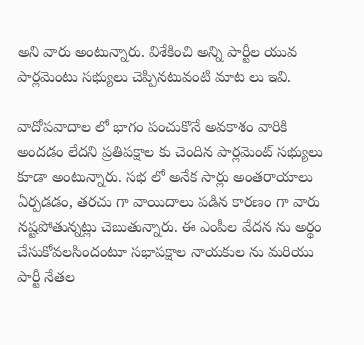అని వారు అంటున్నారు. విశేకించి అన్ని పార్టీల యువ పార్లమెంటు సభ్యులు చెప్పినటువంటి మాట లు ఇవి.

వాదోపవాదాల లో భాగం పంచుకొనే అవకాశం వారికి అందడం లేదని ప్రతిపక్షాల కు చెందిన పార్లమెంట్ సభ్యులు కూడా అంటున్నారు. సభ లో అనేక సార్లు అంతరాయాలు ఏర్పడడం, తరచు గా వాయిదాలు పడిన కారణం గా వారు నష్టపోతున్నట్లు చెబుతున్నారు. ఈ ఎంపీల వేదన ను అర్థం చేసుకోవలసిందంటూ సభాపక్షాల నాయకుల ను మరియు పార్టీ నేతల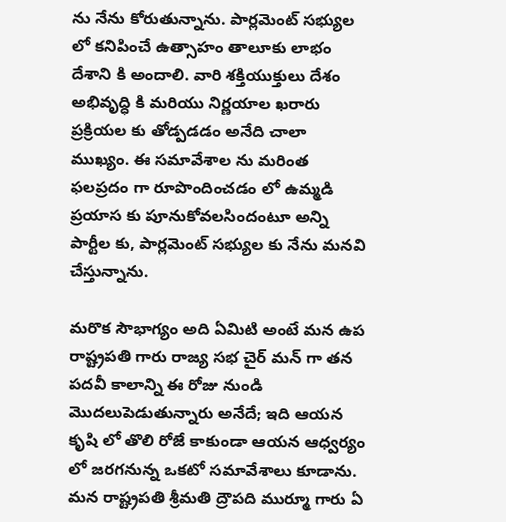ను నేను కోరుతున్నాను. పార్లమెంట్ సభ్యుల లో కనిపించే ఉత్సాహం తాలూకు లాభం దేశాని కి అందాలి. వారి శక్తియుక్తులు దేశం అభివృద్ధి కి మరియు నిర్ణయాల ఖరారు ప్రక్రియల కు తోడ్పడడం అనేది చాలా ముఖ్యం. ఈ సమావేశాల ను మరింత ఫలప్రదం గా రూపొందించడం లో ఉమ్మడి ప్రయాస కు పూనుకోవలసిందంటూ అన్ని పార్టీల కు, పార్లమెంట్ సభ్యుల కు నేను మనవి చేస్తున్నాను.

మరొక సౌభాగ్యం అది ఏమిటి అంటే మన ఉప రాష్ట్రపతి గారు రాజ్య సభ చైర్ మన్ గా తన పదవీ కాలాన్ని ఈ రోజు నుండి మొదలుపెడుతున్నారు అనేదే; ఇది ఆయన కృషి లో తొలి రోజే కాకుండా ఆయన ఆధ్వర్యం లో జరగనున్న ఒకటో సమావేశాలు కూడాను. మన రాష్ట్రపతి శ్రీమతి ద్రౌపది ముర్మూ గారు ఏ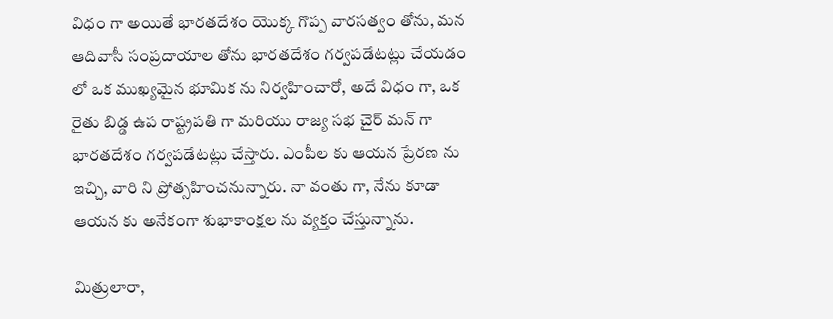విధం గా అయితే భారతదేశం యొక్క గొప్ప వారసత్వం తోను, మన ఆదివాసీ సంప్రదాయాల తోను భారతదేశం గర్వపడేటట్లు చేయడం లో ఒక ముఖ్యమైన భూమిక ను నిర్వహించారో, అదే విధం గా, ఒక రైతు బిడ్డ ఉప రాష్ట్రపతి గా మరియు రాజ్య సభ చైర్ మన్ గా భారతదేశం గర్వపడేటట్లు చేస్తారు. ఎంపీల కు ఆయన ప్రేరణ ను ఇచ్చి, వారి ని ప్రోత్సహించనున్నారు. నా వంతు గా, నేను కూడా ఆయన కు అనేకంగా శుభాకాంక్షల ను వ్యక్తం చేస్తున్నాను.

మిత్రులారా,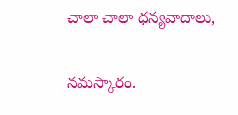చాలా చాలా ధన్యవాదాలు,

నమస్కారం.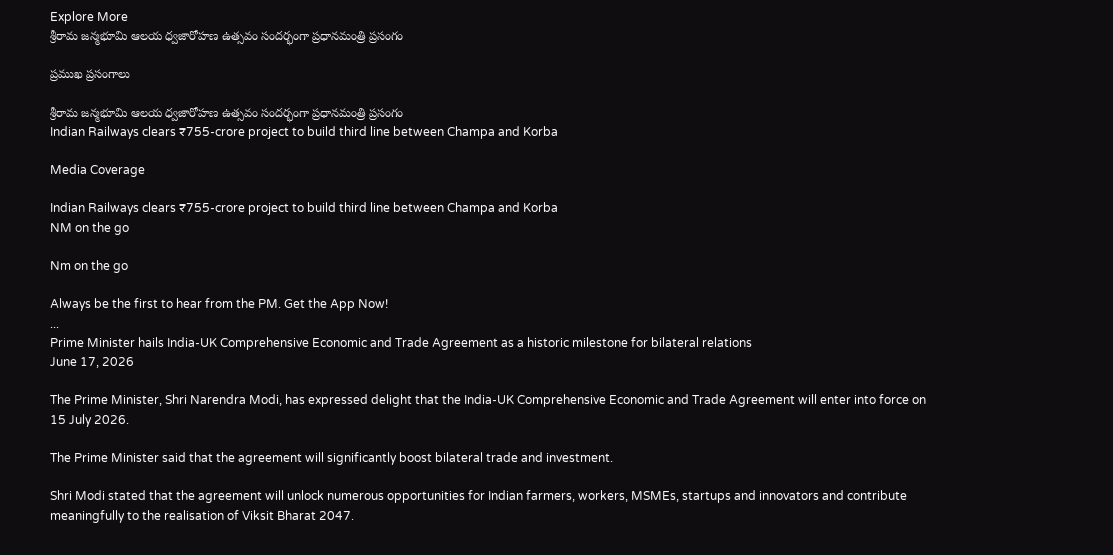Explore More
శ్రీరామ జన్మభూమి ఆలయ ధ్వజారోహణ ఉత్సవం సందర్భంగా ప్రధానమంత్రి ప్రసంగం

ప్రముఖ ప్రసంగాలు

శ్రీరామ జన్మభూమి ఆలయ ధ్వజారోహణ ఉత్సవం సందర్భంగా ప్రధానమంత్రి ప్రసంగం
Indian Railways clears ₹755-crore project to build third line between Champa and Korba

Media Coverage

Indian Railways clears ₹755-crore project to build third line between Champa and Korba
NM on the go

Nm on the go

Always be the first to hear from the PM. Get the App Now!
...
Prime Minister hails India-UK Comprehensive Economic and Trade Agreement as a historic milestone for bilateral relations
June 17, 2026

The Prime Minister, Shri Narendra Modi, has expressed delight that the India-UK Comprehensive Economic and Trade Agreement will enter into force on 15 July 2026.

The Prime Minister said that the agreement will significantly boost bilateral trade and investment.

Shri Modi stated that the agreement will unlock numerous opportunities for Indian farmers, workers, MSMEs, startups and innovators and contribute meaningfully to the realisation of Viksit Bharat 2047.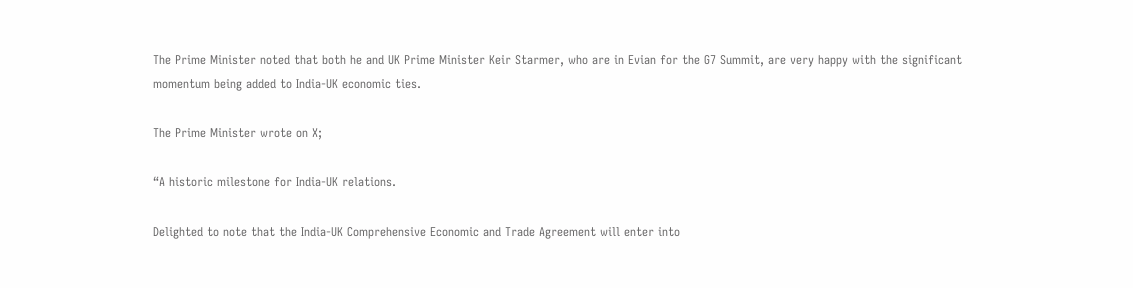The Prime Minister noted that both he and UK Prime Minister Keir Starmer, who are in Evian for the G7 Summit, are very happy with the significant momentum being added to India-UK economic ties.

The Prime Minister wrote on X;

“A historic milestone for India-UK relations.

Delighted to note that the India-UK Comprehensive Economic and Trade Agreement will enter into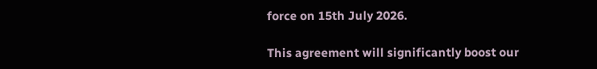force on 15th July 2026.

This agreement will significantly boost our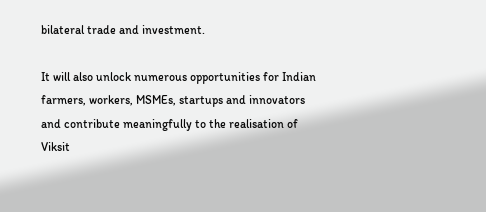bilateral trade and investment.

It will also unlock numerous opportunities for Indian farmers, workers, MSMEs, startups and innovators and contribute meaningfully to the realisation of Viksit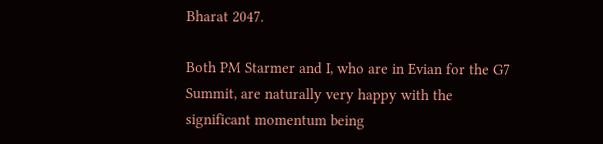Bharat 2047.

Both PM Starmer and I, who are in Evian for the G7 Summit, are naturally very happy with the significant momentum being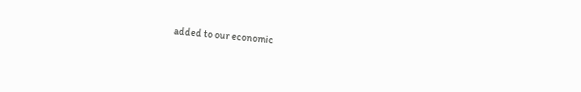added to our economic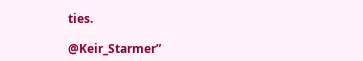ties.

@Keir_Starmer”